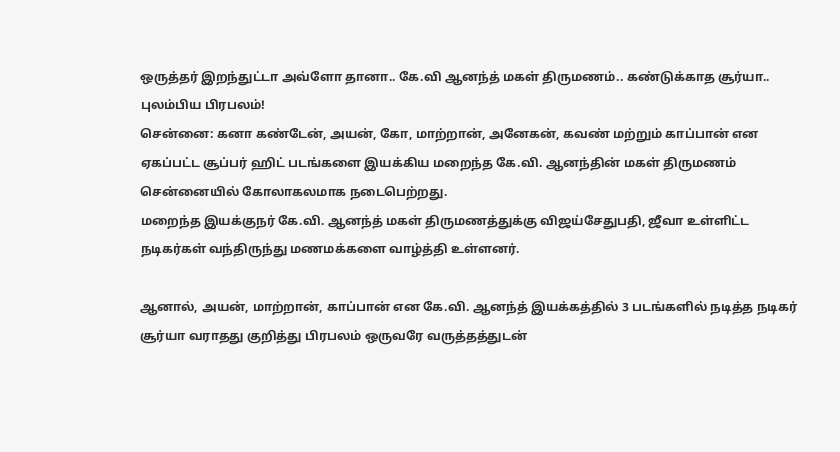ஒருத்தர் இறந்துட்டா அவ்ளோ தானா.. கே.வி ஆனந்த் மகள் திருமணம்.. கண்டுக்காத சூர்யா.. புலம்பிய பிரபலம்!
சென்னை: கனா கண்டேன், அயன், கோ, மாற்றான், அனேகன், கவண் மற்றும் காப்பான் என ஏகப்பட்ட சூப்பர் ஹிட் படங்களை இயக்கிய மறைந்த கே.வி. ஆனந்தின் மகள் திருமணம் சென்னையில் கோலாகலமாக நடைபெற்றது.
மறைந்த இயக்குநர் கே.வி. ஆனந்த் மகள் திருமணத்துக்கு விஜய்சேதுபதி, ஜீவா உள்ளிட்ட நடிகர்கள் வந்திருந்து மணமக்களை வாழ்த்தி உள்ளனர்.

ஆனால், அயன், மாற்றான், காப்பான் என கே.வி. ஆனந்த் இயக்கத்தில் 3 படங்களில் நடித்த நடிகர் சூர்யா வராதது குறித்து பிரபலம் ஒருவரே வருத்தத்துடன்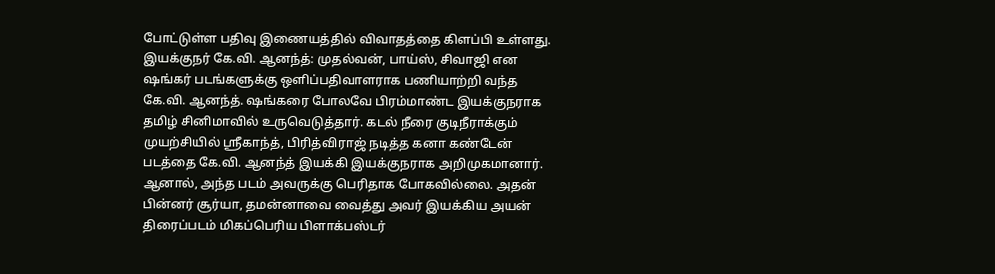போட்டுள்ள பதிவு இணையத்தில் விவாதத்தை கிளப்பி உள்ளது.
இயக்குநர் கே.வி. ஆனந்த்: முதல்வன், பாய்ஸ், சிவாஜி என ஷங்கர் படங்களுக்கு ஒளிப்பதிவாளராக பணியாற்றி வந்த கே.வி. ஆனந்த். ஷங்கரை போலவே பிரம்மாண்ட இயக்குநராக தமிழ் சினிமாவில் உருவெடுத்தார். கடல் நீரை குடிநீராக்கும் முயற்சியில் ஸ்ரீகாந்த், பிரித்விராஜ் நடித்த கனா கண்டேன் படத்தை கே.வி. ஆனந்த் இயக்கி இயக்குநராக அறிமுகமானார்.
ஆனால், அந்த படம் அவருக்கு பெரிதாக போகவில்லை. அதன் பின்னர் சூர்யா, தமன்னாவை வைத்து அவர் இயக்கிய அயன் திரைப்படம் மிகப்பெரிய பிளாக்பஸ்டர்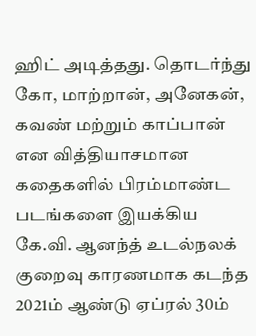ஹிட் அடித்தது. தொடர்ந்து கோ, மாற்றான், அனேகன், கவண் மற்றும் காப்பான் என வித்தியாசமான கதைகளில் பிரம்மாண்ட படங்களை இயக்கிய கே.வி. ஆனந்த் உடல்நலக் குறைவு காரணமாக கடந்த 2021ம் ஆண்டு ஏப்ரல் 30ம்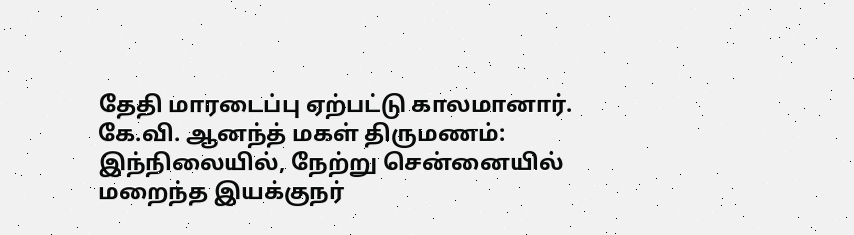தேதி மாரடைப்பு ஏற்பட்டு காலமானார்.
கே.வி. ஆனந்த் மகள் திருமணம்: இந்நிலையில், நேற்று சென்னையில் மறைந்த இயக்குநர்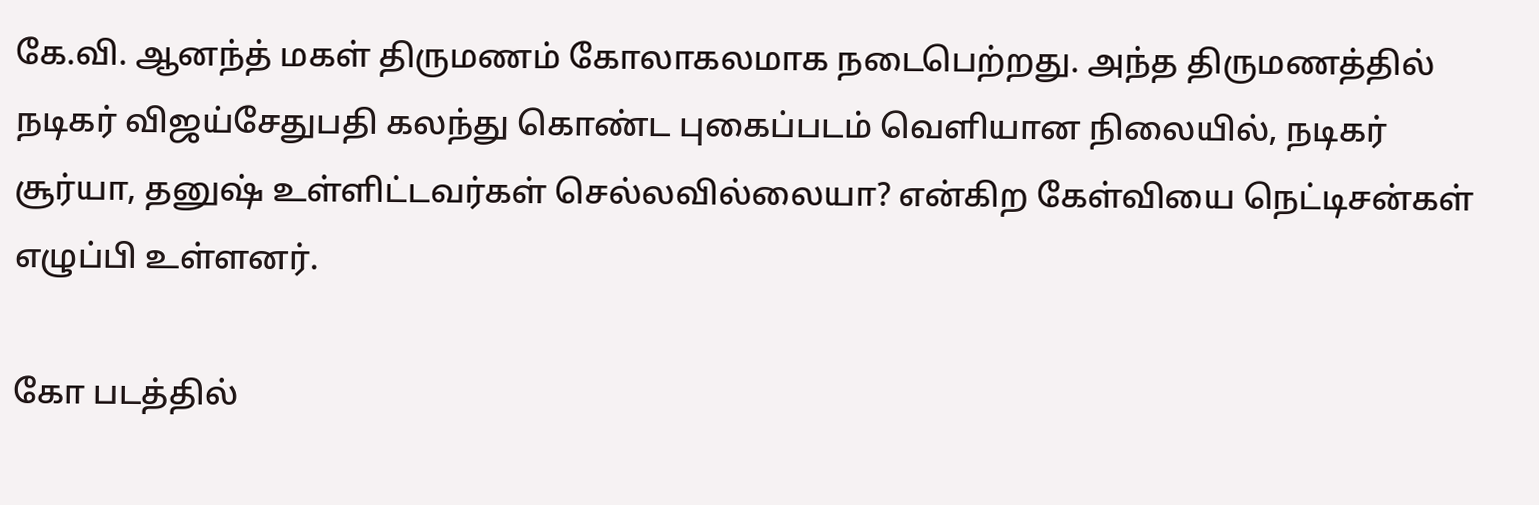கே.வி. ஆனந்த் மகள் திருமணம் கோலாகலமாக நடைபெற்றது. அந்த திருமணத்தில் நடிகர் விஜய்சேதுபதி கலந்து கொண்ட புகைப்படம் வெளியான நிலையில், நடிகர் சூர்யா, தனுஷ் உள்ளிட்டவர்கள் செல்லவில்லையா? என்கிற கேள்வியை நெட்டிசன்கள் எழுப்பி உள்ளனர்.

கோ படத்தில்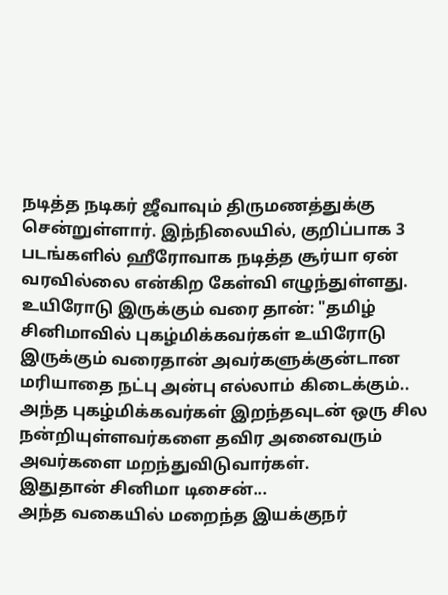நடித்த நடிகர் ஜீவாவும் திருமணத்துக்கு சென்றுள்ளார். இந்நிலையில், குறிப்பாக 3 படங்களில் ஹீரோவாக நடித்த சூர்யா ஏன் வரவில்லை என்கிற கேள்வி எழுந்துள்ளது.
உயிரோடு இருக்கும் வரை தான்: "தமிழ் சினிமாவில் புகழ்மிக்கவர்கள் உயிரோடு இருக்கும் வரைதான் அவர்களுக்குன்டான மரியாதை நட்பு அன்பு எல்லாம் கிடைக்கும்..
அந்த புகழ்மிக்கவர்கள் இறந்தவுடன் ஒரு சில நன்றியுள்ளவர்களை தவிர அனைவரும் அவர்களை மறந்துவிடுவார்கள்.
இதுதான் சினிமா டிசைன்...
அந்த வகையில் மறைந்த இயக்குநர்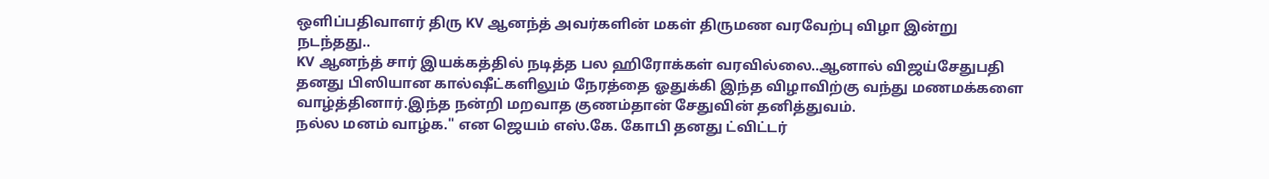ஒளிப்பதிவாளர் திரு KV ஆனந்த் அவர்களின் மகள் திருமண வரவேற்பு விழா இன்று நடந்தது..
KV ஆனந்த் சார் இயக்கத்தில் நடித்த பல ஹிரோக்கள் வரவில்லை..ஆனால் விஜய்சேதுபதி தனது பிஸியான கால்ஷீட்களிலும் நேரத்தை ஓதுக்கி இந்த விழாவிற்கு வந்து மணமக்களை வாழ்த்தினார்.இந்த நன்றி மறவாத குணம்தான் சேதுவின் தனித்துவம்.
நல்ல மனம் வாழ்க." என ஜெயம் எஸ்.கே. கோபி தனது ட்விட்டர்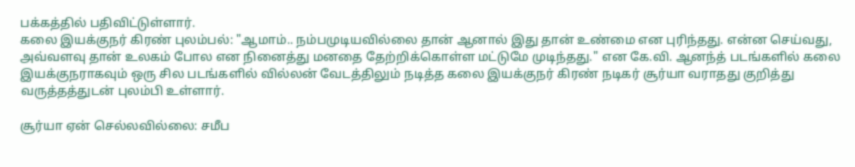பக்கத்தில் பதிவிட்டுள்ளார்.
கலை இயக்குநர் கிரண் புலம்பல்: "ஆமாம்.. நம்பமுடியவில்லை தான் ஆனால் இது தான் உண்மை என புரிந்தது. என்ன செய்வது, அவ்வளவு தான் உலகம் போல என நினைத்து மனதை தேற்றிக்கொள்ள மட்டுமே முடிந்தது." என கே.வி. ஆனந்த் படங்களில் கலை இயக்குநராகவும் ஒரு சில படங்களில் வில்லன் வேடத்திலும் நடித்த கலை இயக்குநர் கிரண் நடிகர் சூர்யா வராதது குறித்து வருத்தத்துடன் புலம்பி உள்ளார்.

சூர்யா ஏன் செல்லவில்லை: சமீப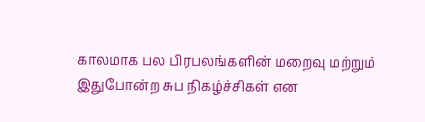காலமாக பல பிரபலங்களின் மறைவு மற்றும் இதுபோன்ற சுப நிகழ்ச்சிகள் என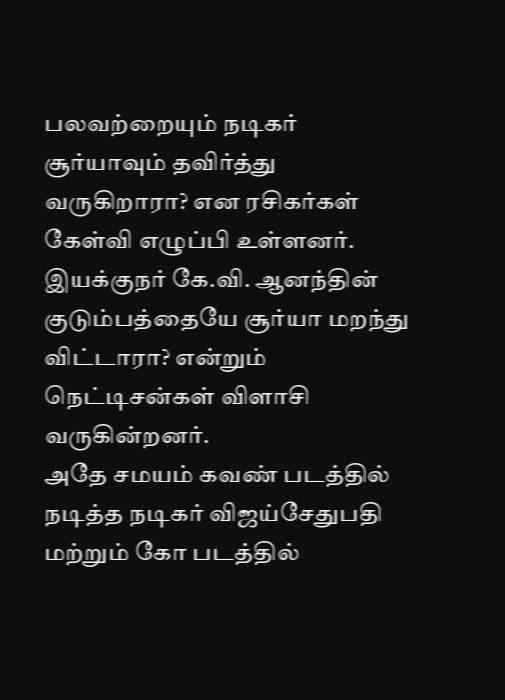பலவற்றையும் நடிகர் சூர்யாவும் தவிர்த்து வருகிறாரா? என ரசிகர்கள் கேள்வி எழுப்பி உள்ளனர். இயக்குநர் கே.வி. ஆனந்தின் குடும்பத்தையே சூர்யா மறந்து விட்டாரா? என்றும் நெட்டிசன்கள் விளாசி வருகின்றனர்.
அதே சமயம் கவண் படத்தில் நடித்த நடிகர் விஜய்சேதுபதி மற்றும் கோ படத்தில்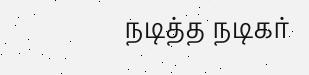நடித்த நடிகர்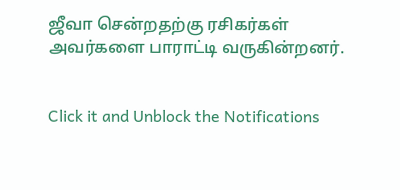ஜீவா சென்றதற்கு ரசிகர்கள் அவர்களை பாராட்டி வருகின்றனர்.


Click it and Unblock the Notifications